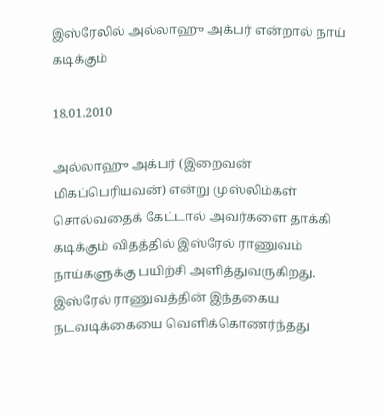இஸ்ரேலில் அல்லாஹு அக்பர் என்றால் நாய் கடிக்கும்

18.01.2010

அல்லாஹு அக்பர் (இறைவன் மிகப்பெரியவன்) என்று முஸ்லிம்கள் சொல்வதைக் கேட்டால் அவர்களை தாக்கி கடிக்கும் விதத்தில் இஸ்ரேல் ராணுவம் நாய்களுக்கு பயிற்சி அளித்துவருகிறது. இஸ்ரேல் ராணுவத்தின் இந்தகைய நடவடிக்கையை வெளிக்கொணர்ந்தது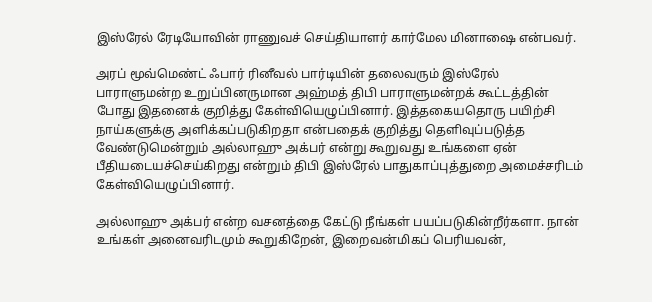இஸ்ரேல் ரேடியோவின் ராணுவச் செய்தியாளர் கார்மேல மினாஷை என்பவர்.

அரப் மூவ்மெண்ட் ஃபார் ரினீவல் பார்டியின் தலைவரும் இஸ்ரேல் பாராளுமன்ற உறுப்பினருமான அஹ்மத் திபி பாராளுமன்றக் கூட்டத்தின் போது இதனைக் குறித்து கேள்வியெழுப்பினார். இத்தகையதொரு பயிற்சி நாய்களுக்கு அளிக்கப்படுகிறதா என்பதைக் குறித்து தெளிவுப்படுத்த வேண்டுமென்றும் அல்லாஹு அக்பர் என்று கூறுவது உங்களை ஏன் பீதியடையச்செய்கிறது என்றும் திபி இஸ்ரேல் பாதுகாப்புத்துறை அமைச்சரிடம் கேள்வியெழுப்பினார்.

அல்லாஹு அக்பர் என்ற வசனத்தை கேட்டு நீங்கள் பயப்படுகின்றீர்களா. நான் உங்கள் அனைவரிடமும் கூறுகிறேன், இறைவன்மிகப் பெரியவன்,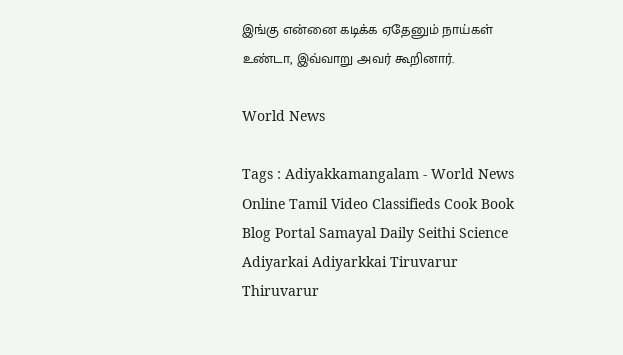இங்கு என்னை கடிக்க ஏதேனும் நாய்கள் உண்டா, இவ்வாறு அவர் கூறினார்.

World News

Tags : Adiyakkamangalam - World News Online Tamil Video Classifieds Cook Book Blog Portal Samayal Daily Seithi Science Adiyarkai Adiyarkkai Tiruvarur Thiruvarur